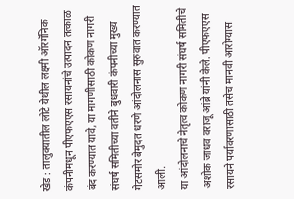खेड : तालुक्यातील लोटे येथील लक्ष्मी ऑरगॅनिक कंपनीमधून पीएफएएस रसायनांचे उत्पादन तत्काळ बंद करण्यात यावे, या मागणीसाठी कोकण नागरी संघर्ष समितीच्या वतीने बुधवारी कंपनीच्या मुख्य गेटसमोर बेमुदत धरणे आंदोलनास सुरुवात करण्यात आली.
या आंदोलनाचे नेतृत्व कोकण नागरी संघर्ष समितीचे अशोक जाधव वराजू आंब्रे यांनी केले. पीएफएएस रसायने पर्यावरणासाठी तसेच मानवी आरोग्यास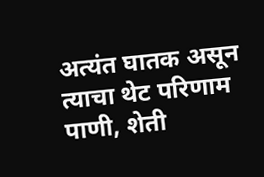अत्यंत घातक असून त्याचा थेट परिणाम पाणी, शेती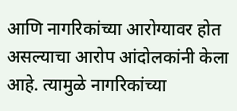आणि नागरिकांच्या आरोग्यावर होत असल्याचा आरोप आंदोलकांनी केला आहे. त्यामुळे नागरिकांच्या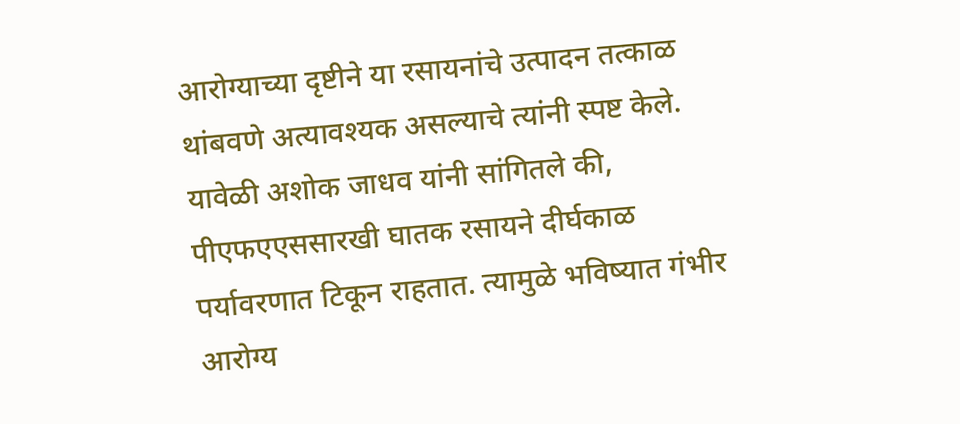आरोग्याच्या दृष्टीने या रसायनांचे उत्पादन तत्काळ थांबवणे अत्यावश्यक असल्याचे त्यांनी स्पष्ट केले.
यावेळी अशोक जाधव यांनी सांगितले की, पीएफएएससारखी घातक रसायने दीर्घकाळ पर्यावरणात टिकून राहतात. त्यामुळे भविष्यात गंभीर आरोग्य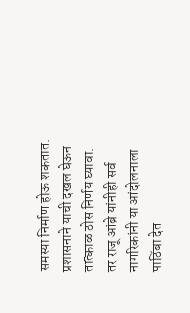समस्या निर्माण होऊ शकतात. प्रशासनाने याची दखल घेऊन तात्काळ ठोस निर्णय घ्यावा. तर राजू आंब्रे यांनीही सर्व नागरिकांनी या आंदोलनाला पाठिंबा देत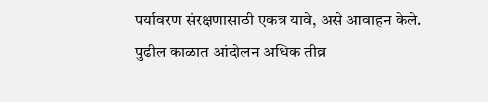पर्यावरण संरक्षणासाठी एकत्र यावे, असे आवाहन केले. पुढील काळात आंदोलन अधिक तीव्र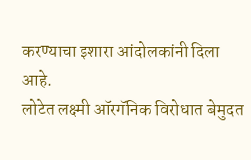करण्याचा इशारा आंदोलकांनी दिला आहे.
लोटेत लक्ष्मी ऑरगॅनिक विरोधात बेमुदत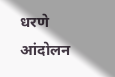धरणे आंदोलन